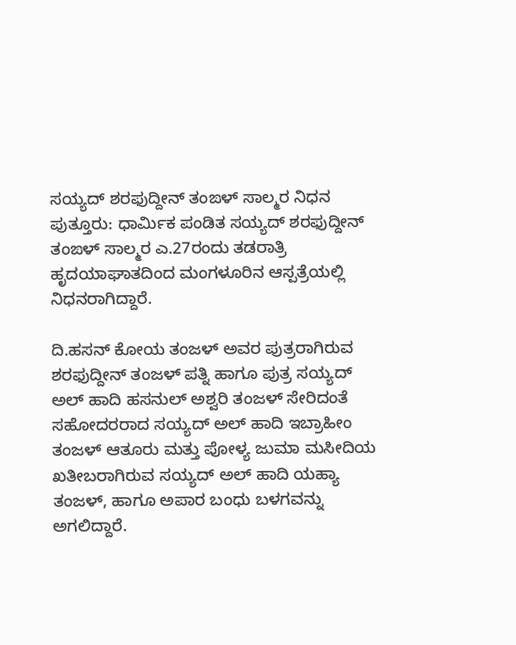ಸಯ್ಯದ್ ಶರಫುದ್ದೀನ್ ತಂಙಳ್ ಸಾಲ್ಮರ ನಿಧನ
ಪುತ್ತೂರು: ಧಾರ್ಮಿಕ ಪಂಡಿತ ಸಯ್ಯದ್ ಶರಫುದ್ದೀನ್ ತಂಙಳ್ ಸಾಲ್ಮರ ಎ.27ರಂದು ತಡರಾತ್ರಿ ಹೃದಯಾಘಾತದಿಂದ ಮಂಗಳೂರಿನ ಆಸ್ಪತ್ರೆಯಲ್ಲಿ ನಿಧನರಾಗಿದ್ದಾರೆ.

ದಿ.ಹಸನ್ ಕೋಯ ತಂಜಳ್ ಅವರ ಪುತ್ರರಾಗಿರುವ ಶರಫುದ್ದೀನ್ ತಂಜಳ್ ಪತ್ನಿ ಹಾಗೂ ಪುತ್ರ ಸಯ್ಯದ್ ಅಲ್ ಹಾದಿ ಹಸನುಲ್ ಅಶ್ವರಿ ತಂಜಳ್ ಸೇರಿದಂತೆ ಸಹೋದರರಾದ ಸಯ್ಯದ್ ಅಲ್ ಹಾದಿ ಇಬ್ರಾಹೀಂ ತಂಜಳ್ ಆತೂರು ಮತ್ತು ಪೋಳ್ಯ ಜುಮಾ ಮಸೀದಿಯ ಖತೀಬರಾಗಿರುವ ಸಯ್ಯದ್ ಅಲ್ ಹಾದಿ ಯಹ್ಯಾ ತಂಜಳ್, ಹಾಗೂ ಅಪಾರ ಬಂಧು ಬಳಗವನ್ನು ಅಗಲಿದ್ದಾರೆ.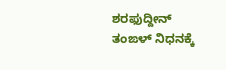ಶರಫುದ್ದೀನ್ ತಂಙಳ್ ನಿಧನಕ್ಕೆ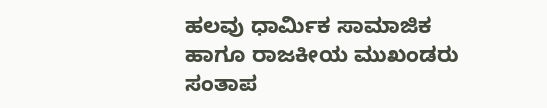ಹಲವು ಧಾರ್ಮಿಕ ಸಾಮಾಜಿಕ ಹಾಗೂ ರಾಜಕೀಯ ಮುಖಂಡರು ಸಂತಾಪ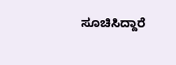ಸೂಚಿಸಿದ್ದಾರೆ